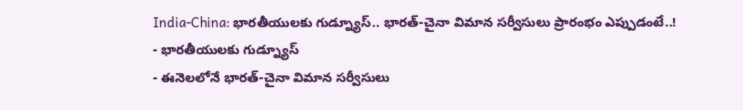India-China: భారతీయులకు గుడ్న్యూస్.. భారత్-చైనా విమాన సర్వీసులు ప్రారంభం ఎప్పుడంటే..!
- భారతీయులకు గుడ్న్యూస్
- ఈనెలలోనే భారత్-చైనా విమాన సర్వీసులు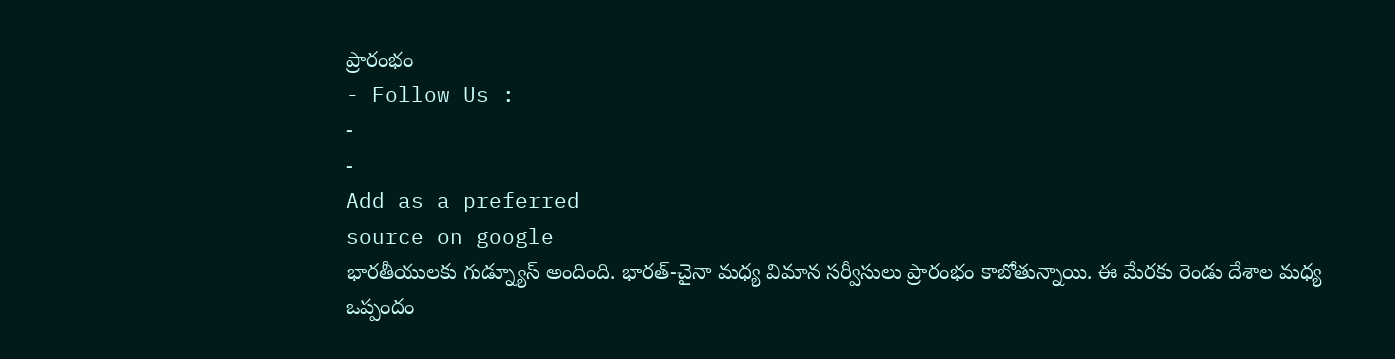ప్రారంభం
- Follow Us :
-
-
Add as a preferred
source on google
భారతీయులకు గుడ్న్యూస్ అందింది. భారత్-చైనా మధ్య విమాన సర్వీసులు ప్రారంభం కాబోతున్నాయి. ఈ మేరకు రెండు దేశాల మధ్య ఒప్పందం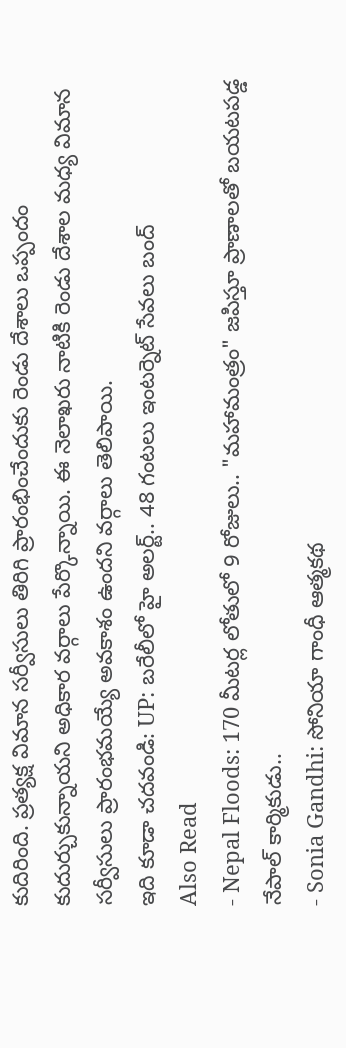కుదిరింది. ప్రత్యక్ష విమాన సర్వీసులు తిరిగి ప్రారంభించేందుకు రెండు దేశాలు ఒప్పందం కుదుర్చుకున్నాయని అధికార వర్గాలు పేర్కొన్నాయి. ఈ నెలాఖరు నాటికి రెండు దేశాల మధ్య విమాన సర్వీసులు ప్రారంభమయ్యే అవకాశం ఉందని వర్గాలు తెలిపాయి.
ఇది కూడా చదవండి: UP: బరేలీలో హై అలర్ట్.. 48 గంటలు ఇంటర్నెట్ సేవలు బంద్
Also Read
- Nepal Floods: 170 మీటర్ల లోతులో 9 రోజులు.. "మహామంత్రం" జపిస్తూ ప్రాణాలతో బయటపడ్డ నేపాల్ కార్మికుడు..
- Sonia Gandhi: సోనియా గాంధీ ఆత్మకథ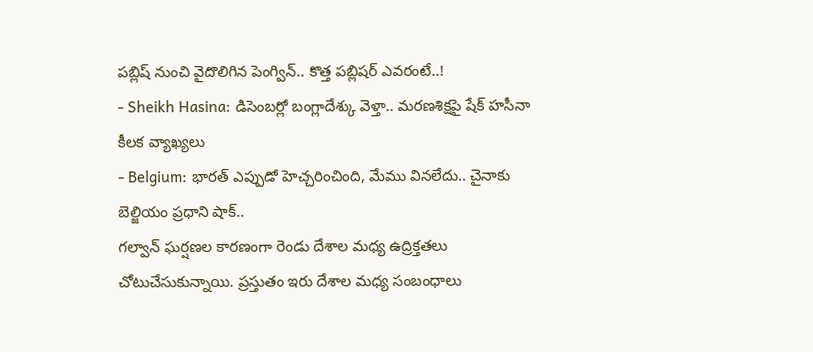పబ్లిష్ నుంచి వైదొలిగిన పెంగ్విన్.. కొత్త పబ్లిషర్ ఎవరంటే..!
- Sheikh Hasina: డిసెంబర్లో బంగ్లాదేశ్కు వెళ్తా.. మరణశిక్షపై షేక్ హసీనా కీలక వ్యాఖ్యలు
- Belgium: భారత్ ఎప్పుడో హెచ్చరించింది, మేము వినలేదు.. చైనాకు బెల్జియం ప్రధాని షాక్..
గల్వాన్ ఘర్షణల కారణంగా రెండు దేశాల మధ్య ఉద్రిక్తతలు చోటుచేసుకున్నాయి. ప్రస్తుతం ఇరు దేశాల మధ్య సంబంధాలు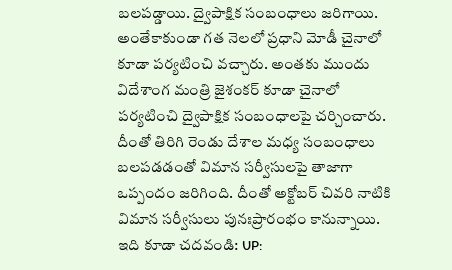బలపడ్డాయి. ద్వైపాక్షిక సంబంధాలు జరిగాయి. అంతేకాకుండా గత నెలలో ప్రధాని మోడీ చైనాలో కూడా పర్యటించి వచ్చారు. అంతకు ముందు విదేశాంగ మంత్రి జైశంకర్ కూడా చైనాలో పర్యటించి ద్వైపాక్షిక సంబంధాలపై చర్చించారు. దీంతో తిరిగి రెండు దేశాల మధ్య సంబంధాలు బలపడడంతో విమాన సర్వీసులపై తాజాగా ఒప్పందం జరిగింది. దీంతో అక్టోబర్ చివరి నాటికి విమాన సర్వీసులు పునఃప్రారంభం కానున్నాయి.
ఇది కూడా చదవండి: UP: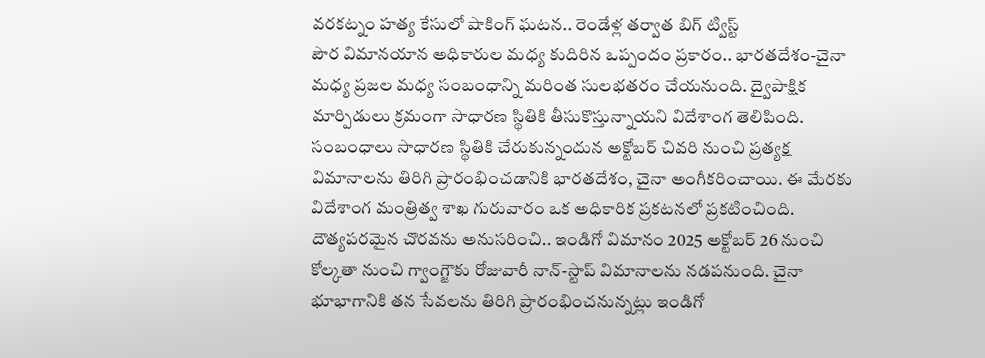వరకట్నం హత్య కేసులో షాకింగ్ ఘటన.. రెండేళ్ల తర్వాత బిగ్ ట్విస్ట్
పౌర విమానయాన అధికారుల మధ్య కుదిరిన ఒప్పందం ప్రకారం.. భారతదేశం-చైనా మధ్య ప్రజల మధ్య సంబంధాన్ని మరింత సులభతరం చేయనుంది. ద్వైపాక్షిక మార్పిడులు క్రమంగా సాధారణ స్థితికి తీసుకొస్తున్నాయని విదేశాంగ తెలిపింది. సంబంధాలు సాధారణ స్థితికి చేరుకున్నందున అక్టోబర్ చివరి నుంచి ప్రత్యక్ష విమానాలను తిరిగి ప్రారంభించడానికి భారతదేశం, చైనా అంగీకరించాయి. ఈ మేరకు విదేశాంగ మంత్రిత్వ శాఖ గురువారం ఒక అధికారిక ప్రకటనలో ప్రకటించింది.
దౌత్యపరమైన చొరవను అనుసరించి.. ఇండిగో విమానం 2025 అక్టోబర్ 26 నుంచి కోల్కతా నుంచి గ్వాంగ్జౌకు రోజువారీ నాన్-స్టాప్ విమానాలను నడపనుంది. చైనా భూభాగానికి తన సేవలను తిరిగి ప్రారంభించనున్నట్లు ఇండిగో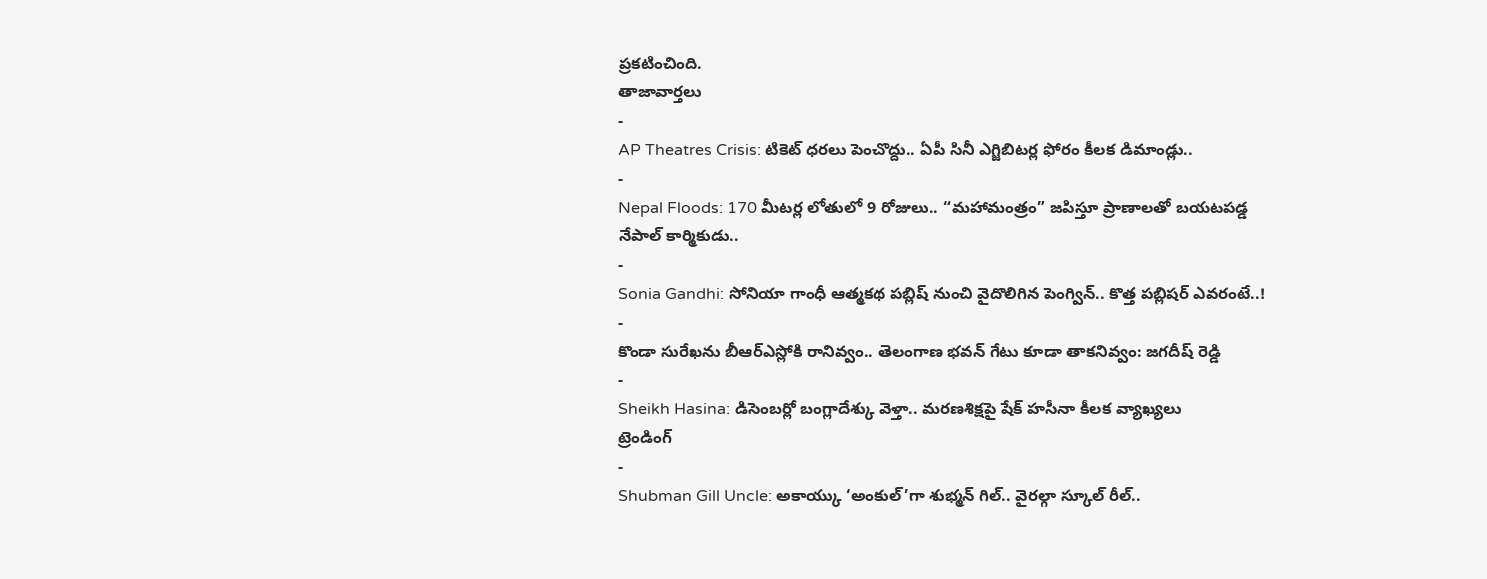ప్రకటించింది.
తాజావార్తలు
-
AP Theatres Crisis: టికెట్ ధరలు పెంచొద్దు.. ఏపీ సినీ ఎగ్జిబిటర్ల ఫోరం కీలక డిమాండ్లు..
-
Nepal Floods: 170 మీటర్ల లోతులో 9 రోజులు.. “మహామంత్రం” జపిస్తూ ప్రాణాలతో బయటపడ్డ నేపాల్ కార్మికుడు..
-
Sonia Gandhi: సోనియా గాంధీ ఆత్మకథ పబ్లిష్ నుంచి వైదొలిగిన పెంగ్విన్.. కొత్త పబ్లిషర్ ఎవరంటే..!
-
కొండా సురేఖను బీఆర్ఎస్లోకి రానివ్వం.. తెలంగాణ భవన్ గేటు కూడా తాకనివ్వం: జగదీష్ రెడ్డి
-
Sheikh Hasina: డిసెంబర్లో బంగ్లాదేశ్కు వెళ్తా.. మరణశిక్షపై షేక్ హసీనా కీలక వ్యాఖ్యలు
ట్రెండింగ్
-
Shubman Gill Uncle: అకాయ్కు ‘అంకుల్’గా శుభ్మన్ గిల్.. వైరల్గా స్కూల్ రీల్..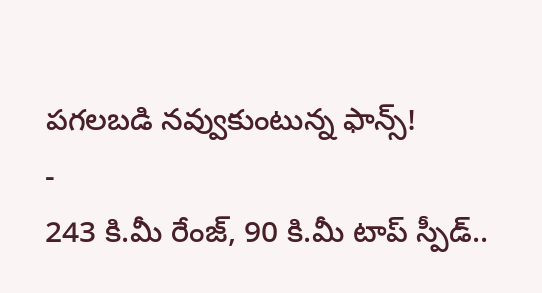పగలబడి నవ్వుకుంటున్న ఫాన్స్!
-
243 కి.మీ రేంజ్, 90 కి.మీ టాప్ స్పీడ్..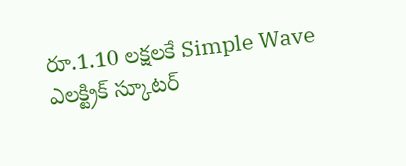రూ.1.10 లక్షలకే Simple Wave ఎలక్ట్రిక్ స్కూటర్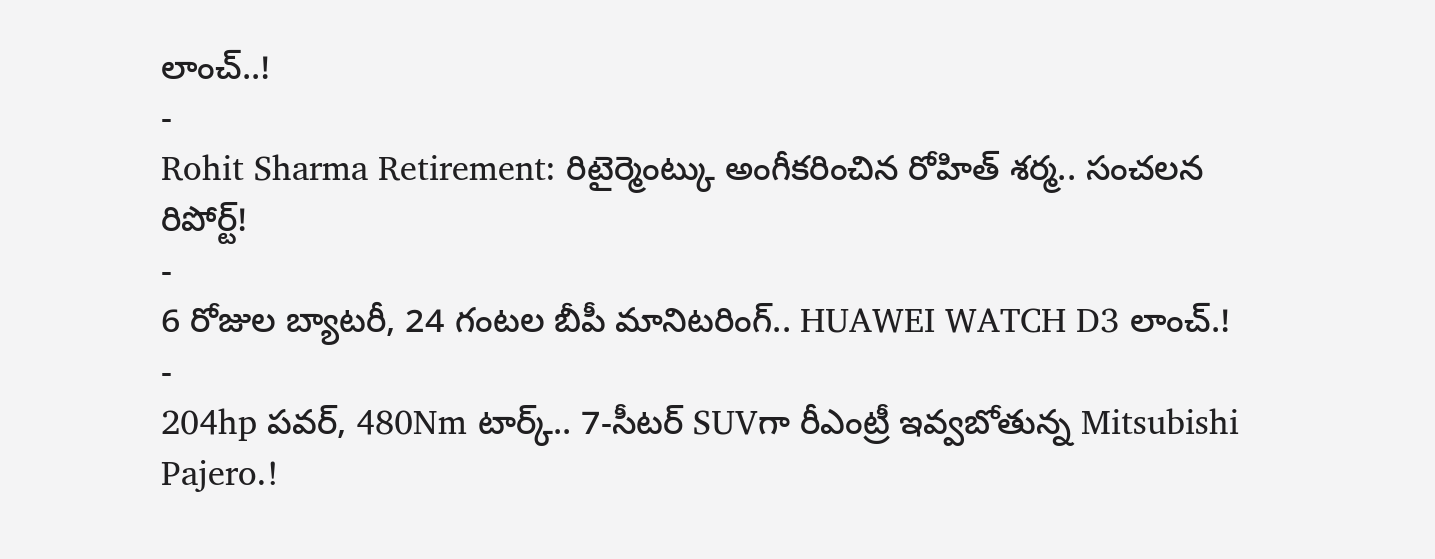లాంచ్..!
-
Rohit Sharma Retirement: రిటైర్మెంట్కు అంగీకరించిన రోహిత్ శర్మ.. సంచలన రిపోర్ట్!
-
6 రోజుల బ్యాటరీ, 24 గంటల బీపీ మానిటరింగ్.. HUAWEI WATCH D3 లాంచ్.!
-
204hp పవర్, 480Nm టార్క్.. 7-సీటర్ SUVగా రీఎంట్రీ ఇవ్వబోతున్న Mitsubishi Pajero.!